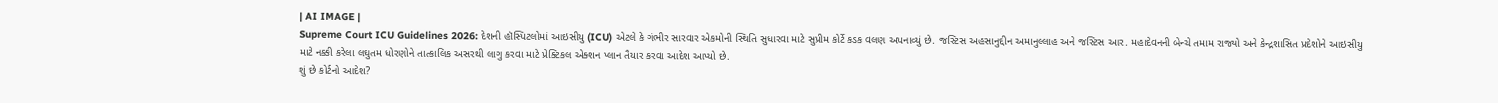| AI IMAGE |
Supreme Court ICU Guidelines 2026: દેશની હૉસ્પિટલોમાં આઇસીયુ (ICU) એટલે કે ગંભીર સારવાર એકમોની સ્થિતિ સુધારવા માટે સુપ્રીમ કોર્ટે કડક વલણ અપનાવ્યું છે. જસ્ટિસ અહસાનુદ્દીન અમાનુલ્લાહ અને જસ્ટિસ આર. મહાદેવનની બેન્ચે તમામ રાજ્યો અને કેન્દ્રશાસિત પ્રદેશોને આઇસીયુ માટે નક્કી કરેલા લઘુતમ ધોરણોને તાત્કાલિક અસરથી લાગુ કરવા માટે પ્રેક્ટિકલ એક્શન પ્લાન તૈયાર કરવા આદેશ આપ્યો છે.
શું છે કોર્ટનો આદેશ?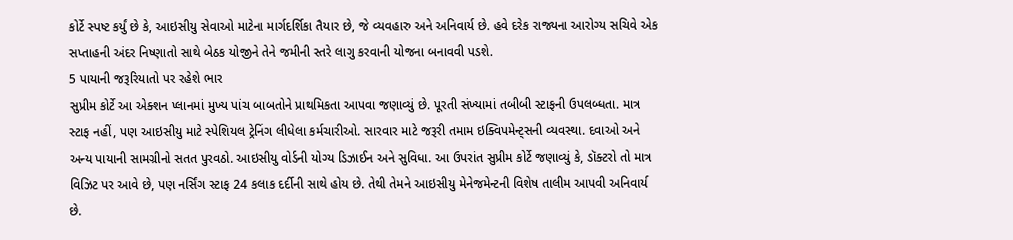કોર્ટે સ્પષ્ટ કર્યું છે કે, આઇસીયુ સેવાઓ માટેના માર્ગદર્શિકા તૈયાર છે, જે વ્યવહારુ અને અનિવાર્ય છે. હવે દરેક રાજ્યના આરોગ્ય સચિવે એક સપ્તાહની અંદર નિષ્ણાતો સાથે બેઠક યોજીને તેને જમીની સ્તરે લાગુ કરવાની યોજના બનાવવી પડશે.
5 પાયાની જરૂરિયાતો પર રહેશે ભાર
સુપ્રીમ કોર્ટે આ એક્શન પ્લાનમાં મુખ્ય પાંચ બાબતોને પ્રાથમિકતા આપવા જણાવ્યું છે. પૂરતી સંખ્યામાં તબીબી સ્ટાફની ઉપલબ્ધતા. માત્ર સ્ટાફ નહીં, પણ આઇસીયુ માટે સ્પેશિયલ ટ્રેનિંગ લીધેલા કર્મચારીઓ. સારવાર માટે જરૂરી તમામ ઇક્વિપમેન્ટ્સની વ્યવસ્થા. દવાઓ અને અન્ય પાયાની સામગ્રીનો સતત પુરવઠો. આઇસીયુ વોર્ડની યોગ્ય ડિઝાઈન અને સુવિધા. આ ઉપરાંત સુપ્રીમ કોર્ટે જણાવ્યું કે, ડૉક્ટરો તો માત્ર વિઝિટ પર આવે છે, પણ નર્સિંગ સ્ટાફ 24 કલાક દર્દીની સાથે હોય છે. તેથી તેમને આઇસીયુ મેનેજમેન્ટની વિશેષ તાલીમ આપવી અનિવાર્ય છે.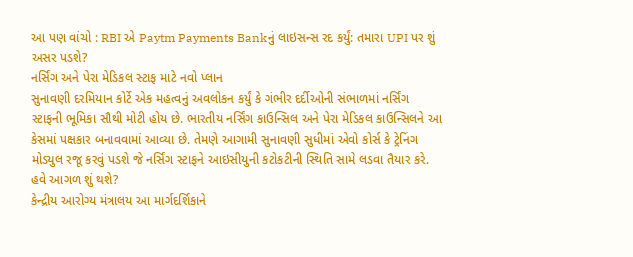આ પણ વાંચો : RBI એ Paytm Payments Bankનું લાઇસન્સ રદ કર્યું: તમારા UPI પર શું અસર પડશે?
નર્સિંગ અને પેરા મેડિકલ સ્ટાફ માટે નવો પ્લાન
સુનાવણી દરમિયાન કોર્ટે એક મહત્વનું અવલોકન કર્યું કે ગંભીર દર્દીઓની સંભાળમાં નર્સિંગ સ્ટાફની ભૂમિકા સૌથી મોટી હોય છે. ભારતીય નર્સિંગ કાઉન્સિલ અને પેરા મેડિકલ કાઉન્સિલને આ કેસમાં પક્ષકાર બનાવવામાં આવ્યા છે. તેમણે આગામી સુનાવણી સુધીમાં એવો કોર્સ કે ટ્રેનિંગ મોડ્યુલ રજૂ કરવું પડશે જે નર્સિંગ સ્ટાફને આઇસીયુની કટોકટીની સ્થિતિ સામે લડવા તૈયાર કરે.
હવે આગળ શું થશે?
કેન્દ્રીય આરોગ્ય મંત્રાલય આ માર્ગદર્શિકાને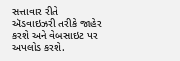સત્તાવાર રીતે ઍડવાઇઝરી તરીકે જાહેર કરશે અને વેબસાઇટ પર અપલોડ કરશે.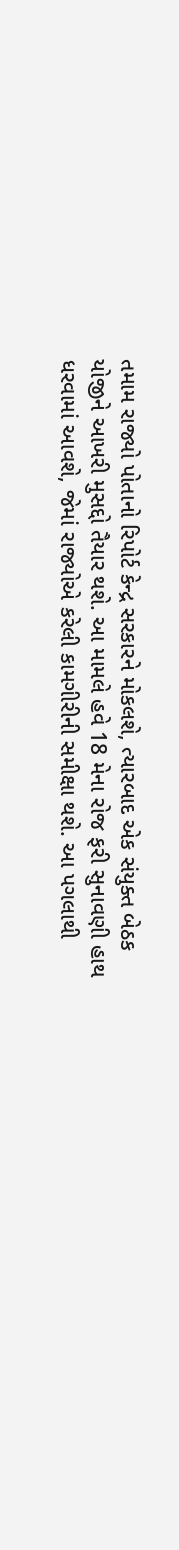તમામ રાજ્યો પોતાનો રિપોર્ટ કેન્દ્ર સરકારને મોકલશે, ત્યારબાદ એક સંયુક્ત બેઠક યોજીને આખરી મુસદ્દો તૈયાર થશે. આ મામલે હવે 18 મેના રોજ ફરી સુનાવણી હાથ ધરવામાં આવશે, જેમાં રાજ્યોએ કરેલી કામગીરીની સમીક્ષા થશે. આ પગલાથી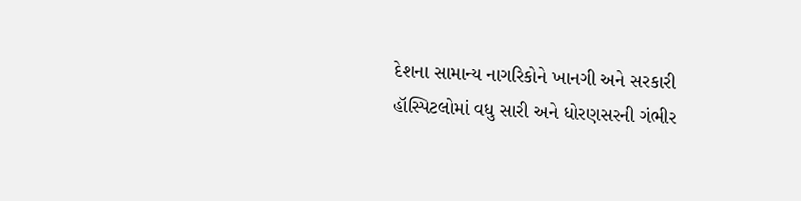દેશના સામાન્ય નાગરિકોને ખાનગી અને સરકારી હૉસ્પિટલોમાં વધુ સારી અને ધોરણસરની ગંભીર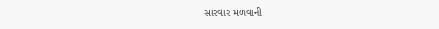સારવાર મળવાની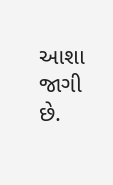આશા જાગી છે.